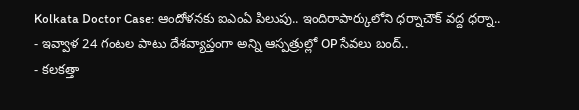Kolkata Doctor Case: ఆందోళనకు ఐఎంఏ పిలుపు.. ఇందిరాపార్కులోని ధర్నాచౌక్ వద్ద ధర్నా..
- ఇవ్వాళ 24 గంటల పాటు దేశవ్యాప్తంగా అన్ని ఆస్పత్రుల్లో OP సేవలు బంద్..
- కలకత్తా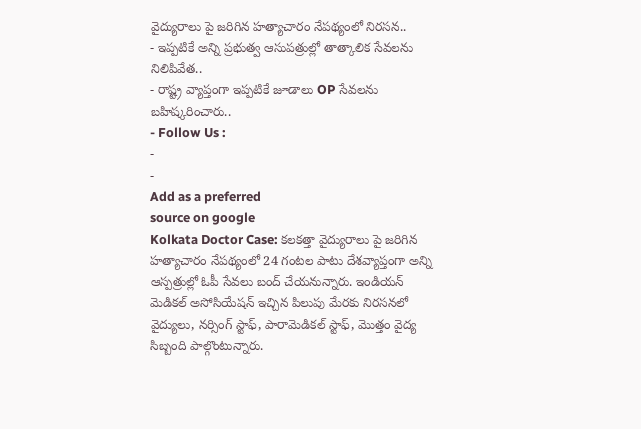వైద్యురాలు పై జరిగిన హత్యాచారం నేపథ్యంలో నిరసన..
- ఇప్పటికే అన్ని ప్రభుత్వ ఆసుపత్రుల్లో తాత్కాలిక సేవలను నిలిపివేత..
- రాష్ట్ర వ్యాప్తంగా ఇప్పటికే జూడాలు OP సేవలను బహిష్కరించారు..
- Follow Us :
-
-
Add as a preferred
source on google
Kolkata Doctor Case: కలకత్తా వైద్యురాలు పై జరిగిన హత్యాచారం నేపథ్యంలో 24 గంటల పాటు దేశవ్యాప్తంగా అన్ని ఆస్పత్రుల్లో ఓపీ సేవలు బంద్ చేయనున్నారు. ఇండియన్ మెడికల్ అసోసియేషన్ ఇచ్చిన పిలుపు మేరకు నిరసనలో వైద్యులు, నర్సింగ్ స్టాఫ్, పారామెడికల్ స్టాఫ్, మొత్తం వైద్య సిబ్బంది పాల్గొంటున్నారు.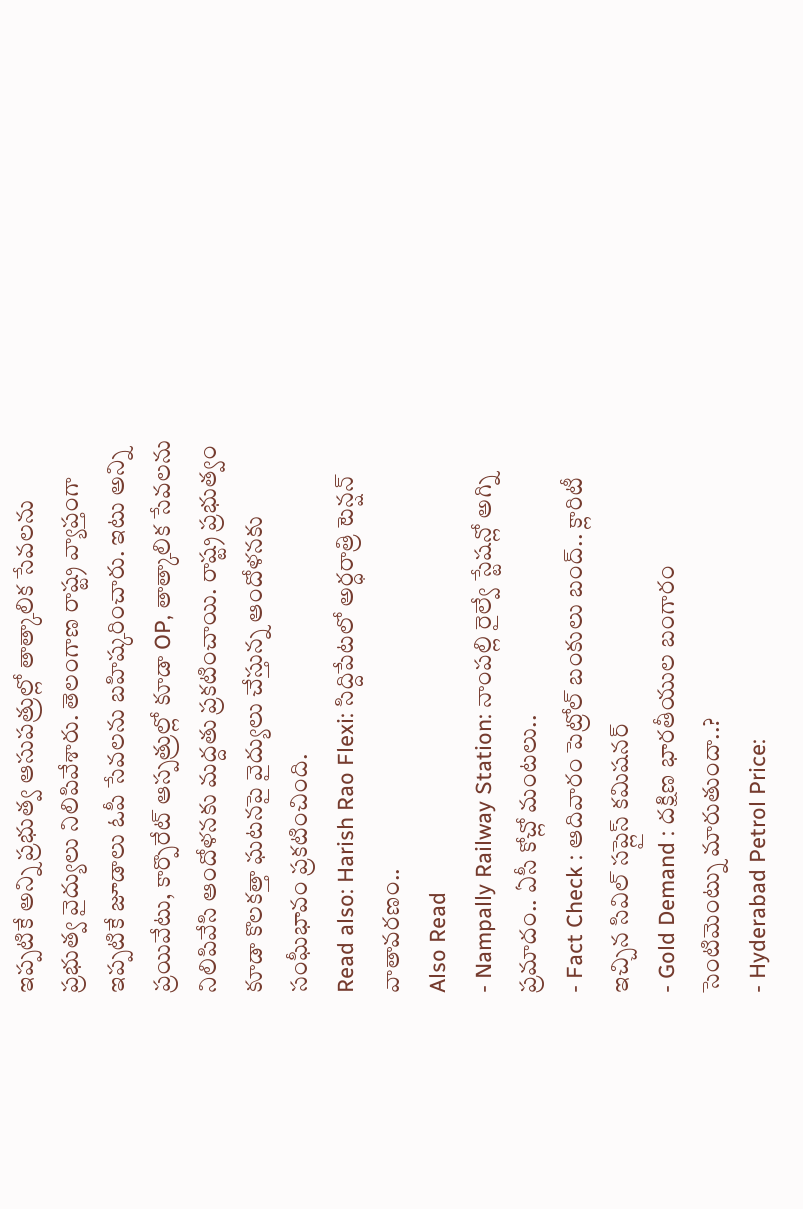ఇప్పటికే అన్ని ప్రభుత్వ ఆసుపత్రుల్లో తాత్కాలిక సేవలను ప్రభుత్వ వైద్యులు నిలిపివేశారు. తెలంగాణ రాష్ట్ర వ్యాప్తంగా ఇప్పటికే జూడాలు ఓపీ సేవలను బహిష్కరించారు. ఇటు అన్ని ప్రయివేటు, కార్పొరేట్ ఆస్పత్రుల్లో కూడా OP, తాత్కాలిక సేవలను నిలిపివేసి ఆందోళనకు మద్దతు ప్రకటించాయి. రాష్ట్ర ప్రభుత్వం కూడా కొలకత్తా ఘటనపై వైద్యులు చేస్తున్న ఆందోళనకు సంఘీభావం ప్రకటించింది.
Read also: Harish Rao Flexi: సిద్దిపేటలో అర్ధరాత్రి టెన్షన్ వాతావరణం..
Also Read
- Nampally Railway Station: నాంపల్లి రైల్వే స్టేషన్లో అగ్ని ప్రమాదం.. ఏసీ కోచ్లో మంటలు..
- Fact Check : ఆదివారం పెట్రోల్ బంకులు బంద్.. క్లారిటీ ఇచ్చిన సివిల్ సప్లైస్ కమిషనర్
- Gold Demand : దక్షిణ భారతీయుల బంగారం సెంటిమెంట్ను మారుతుందా..?
- Hyderabad Petrol Price: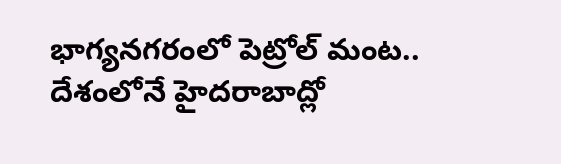భాగ్యనగరంలో పెట్రోల్ మంట.. దేశంలోనే హైదరాబాద్లో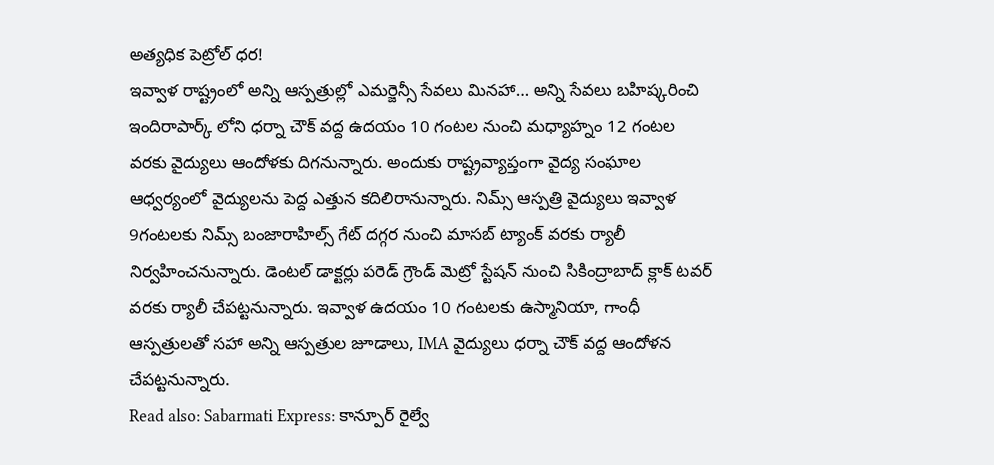అత్యధిక పెట్రోల్ ధర!
ఇవ్వాళ రాష్ట్రంలో అన్ని ఆస్పత్రుల్లో ఎమర్జెన్సీ సేవలు మినహా… అన్ని సేవలు బహిష్కరించి ఇందిరాపార్క్ లోని ధర్నా చౌక్ వద్ద ఉదయం 10 గంటల నుంచి మధ్యాహ్నం 12 గంటల వరకు వైద్యులు ఆందోళకు దిగనున్నారు. అందుకు రాష్ట్రవ్యాప్తంగా వైద్య సంఘాల ఆధ్వర్యంలో వైద్యులను పెద్ద ఎత్తున కదిలిరానున్నారు. నిమ్స్ ఆస్పత్రి వైద్యులు ఇవ్వాళ 9గంటలకు నిమ్స్ బంజారాహిల్స్ గేట్ దగ్గర నుంచి మాసబ్ ట్యాంక్ వరకు ర్యాలీ నిర్వహించనున్నారు. డెంటల్ డాక్టర్లు పరెడ్ గ్రౌండ్ మెట్రో స్టేషన్ నుంచి సికింద్రాబాద్ క్లాక్ టవర్ వరకు ర్యాలీ చేపట్టనున్నారు. ఇవ్వాళ ఉదయం 10 గంటలకు ఉస్మానియా, గాంధీ ఆస్పత్రులతో సహా అన్ని ఆస్పత్రుల జూడాలు, IMA వైద్యులు ధర్నా చౌక్ వద్ద ఆందోళన చేపట్టనున్నారు.
Read also: Sabarmati Express: కాన్పూర్ రైల్వే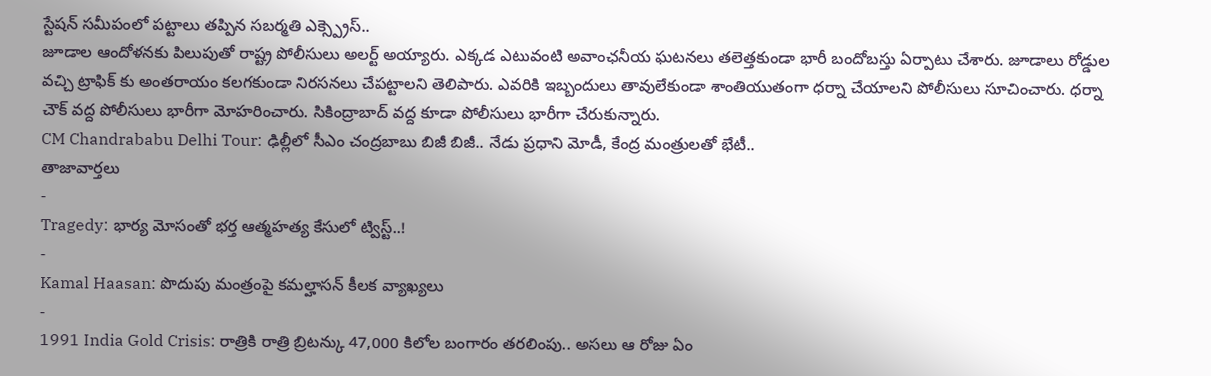స్టేషన్ సమీపంలో పట్టాలు తప్పిన సబర్మతి ఎక్స్ప్రెస్..
జూడాల ఆందోళనకు పిలుపుతో రాష్ట్ర పోలీసులు అలర్ట్ అయ్యారు. ఎక్కడ ఎటువంటి అవాంఛనీయ ఘటనలు తలెత్తకుండా భారీ బందోబస్తు ఏర్పాటు చేశారు. జూడాలు రోడ్డుల వచ్చి ట్రాఫిక్ కు అంతరాయం కలగకుండా నిరసనలు చేపట్టాలని తెలిపారు. ఎవరికి ఇబ్బందులు తావులేకుండా శాంతియుతంగా ధర్నా చేయాలని పోలీసులు సూచించారు. ధర్నా చౌక్ వద్ద పోలీసులు భారీగా మోహరించారు. సికింద్రాబాద్ వద్ద కూడా పోలీసులు భారీగా చేరుకున్నారు.
CM Chandrababu Delhi Tour: ఢిల్లీలో సీఎం చంద్రబాబు బిజీ బిజీ.. నేడు ప్రధాని మోడీ, కేంద్ర మంత్రులతో భేటీ..
తాజావార్తలు
-
Tragedy: భార్య మోసంతో భర్త ఆత్మహత్య కేసులో ట్విస్ట్..!
-
Kamal Haasan: పొదుపు మంత్రంపై కమల్హాసన్ కీలక వ్యాఖ్యలు
-
1991 India Gold Crisis: రాత్రికి రాత్రి బ్రిటన్కు 47,000 కిలోల బంగారం తరలింపు.. అసలు ఆ రోజు ఏం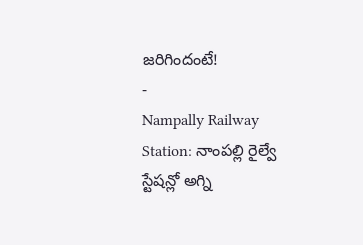జరిగిందంటే!
-
Nampally Railway Station: నాంపల్లి రైల్వే స్టేషన్లో అగ్ని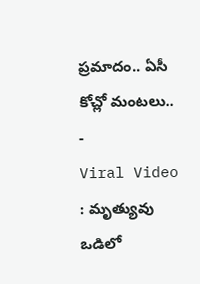ప్రమాదం.. ఏసీ కోచ్లో మంటలు..
-
Viral Video : మృత్యువు ఒడిలో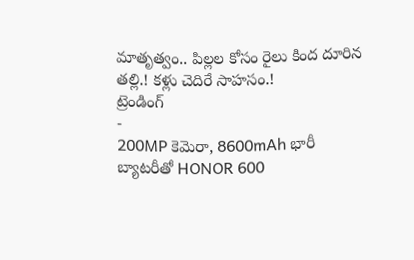మాతృత్వం.. పిల్లల కోసం రైలు కింద దూరిన తల్లి.! కళ్లు చెదిరే సాహసం.!
ట్రెండింగ్
-
200MP కెమెరా, 8600mAh భారీ బ్యాటరీతో HONOR 600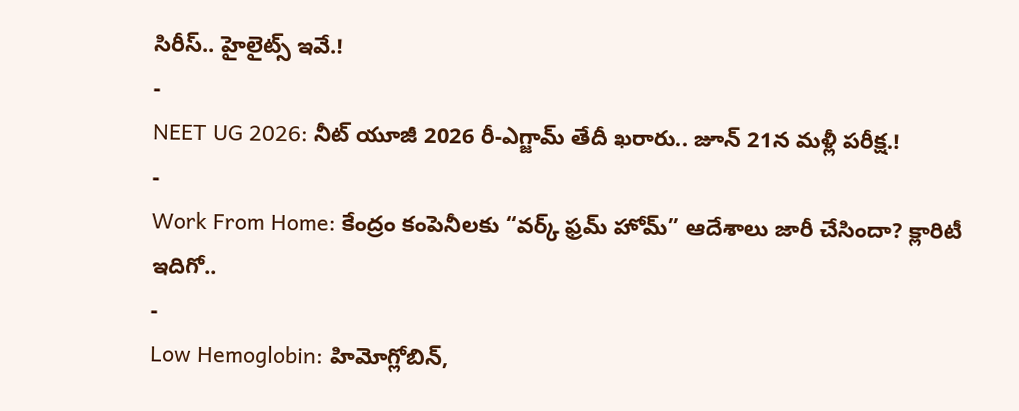సిరీస్.. హైలైట్స్ ఇవే.!
-
NEET UG 2026: నీట్ యూజీ 2026 రీ-ఎగ్జామ్ తేదీ ఖరారు.. జూన్ 21న మళ్లీ పరీక్ష.!
-
Work From Home: కేంద్రం కంపెనీలకు “వర్క్ ఫ్రమ్ హోమ్” ఆదేశాలు జారీ చేసిందా? క్లారిటీ ఇదిగో..
-
Low Hemoglobin: హిమోగ్లోబిన్,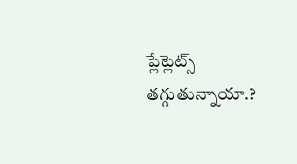ప్లేట్లెట్స్ తగ్గుతున్నాయా.?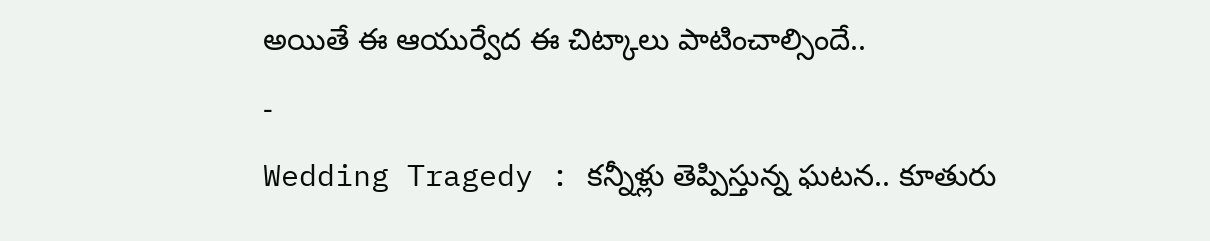అయితే ఈ ఆయుర్వేద ఈ చిట్కాలు పాటించాల్సిందే..
-
Wedding Tragedy : కన్నీళ్లు తెప్పిస్తున్న ఘటన.. కూతురు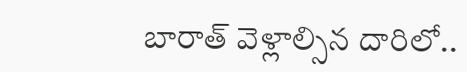బారాత్ వెళ్లాల్సిన దారిలో..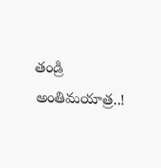తండ్రి అంతిమయాత్ర..!